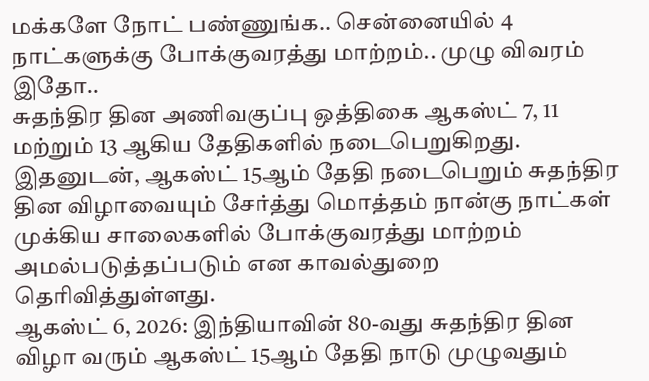மக்களே நோட் பண்ணுங்க.. சென்னையில் 4 நாட்களுக்கு போக்குவரத்து மாற்றம்.. முழு விவரம் இதோ..
சுதந்திர தின அணிவகுப்பு ஒத்திகை ஆகஸ்ட் 7, 11 மற்றும் 13 ஆகிய தேதிகளில் நடைபெறுகிறது. இதனுடன், ஆகஸ்ட் 15ஆம் தேதி நடைபெறும் சுதந்திர தின விழாவையும் சேர்த்து மொத்தம் நான்கு நாட்கள் முக்கிய சாலைகளில் போக்குவரத்து மாற்றம் அமல்படுத்தப்படும் என காவல்துறை தெரிவித்துள்ளது.
ஆகஸ்ட் 6, 2026: இந்தியாவின் 80-வது சுதந்திர தின விழா வரும் ஆகஸ்ட் 15ஆம் தேதி நாடு முழுவதும்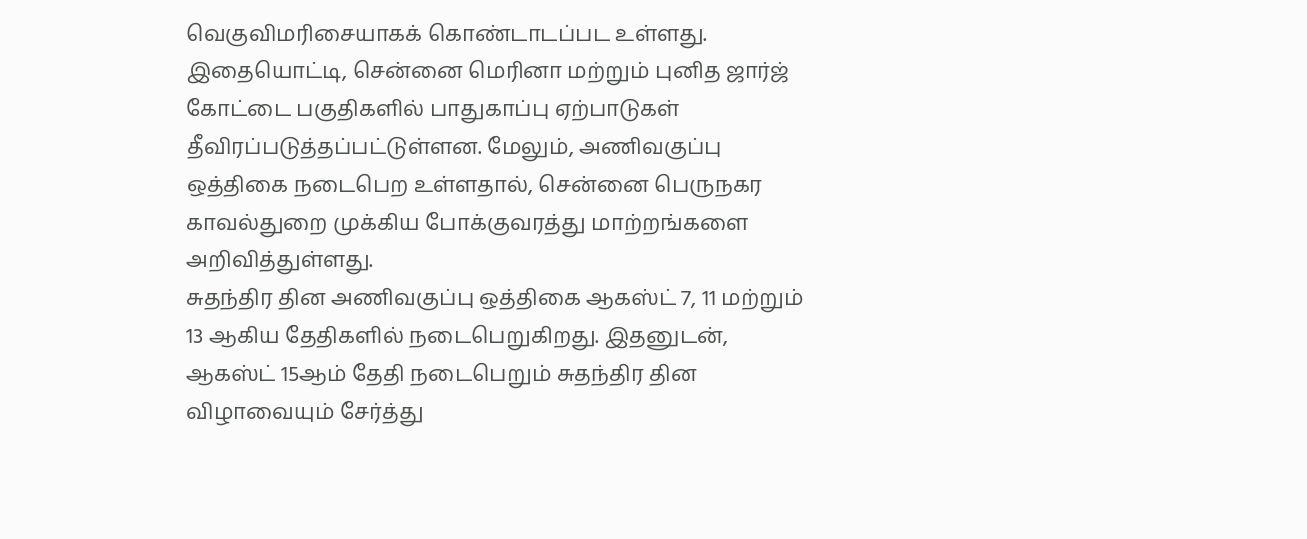வெகுவிமரிசையாகக் கொண்டாடப்பட உள்ளது. இதையொட்டி, சென்னை மெரினா மற்றும் புனித ஜார்ஜ் கோட்டை பகுதிகளில் பாதுகாப்பு ஏற்பாடுகள் தீவிரப்படுத்தப்பட்டுள்ளன. மேலும், அணிவகுப்பு ஒத்திகை நடைபெற உள்ளதால், சென்னை பெருநகர காவல்துறை முக்கிய போக்குவரத்து மாற்றங்களை அறிவித்துள்ளது.
சுதந்திர தின அணிவகுப்பு ஒத்திகை ஆகஸ்ட் 7, 11 மற்றும் 13 ஆகிய தேதிகளில் நடைபெறுகிறது. இதனுடன், ஆகஸ்ட் 15ஆம் தேதி நடைபெறும் சுதந்திர தின விழாவையும் சேர்த்து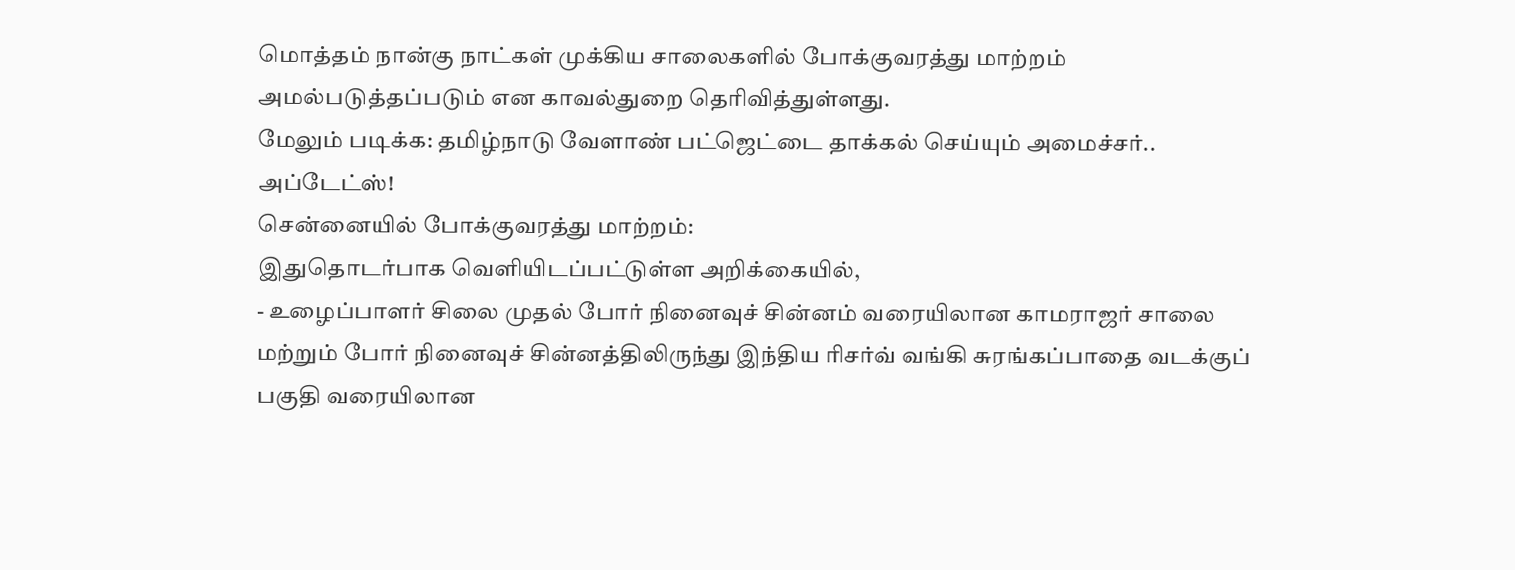மொத்தம் நான்கு நாட்கள் முக்கிய சாலைகளில் போக்குவரத்து மாற்றம் அமல்படுத்தப்படும் என காவல்துறை தெரிவித்துள்ளது.
மேலும் படிக்க: தமிழ்நாடு வேளாண் பட்ஜெட்டை தாக்கல் செய்யும் அமைச்சர்.. அப்டேட்ஸ்!
சென்னையில் போக்குவரத்து மாற்றம்:
இதுதொடர்பாக வெளியிடப்பட்டுள்ள அறிக்கையில்,
- உழைப்பாளர் சிலை முதல் போர் நினைவுச் சின்னம் வரையிலான காமராஜர் சாலை மற்றும் போர் நினைவுச் சின்னத்திலிருந்து இந்திய ரிசர்வ் வங்கி சுரங்கப்பாதை வடக்குப் பகுதி வரையிலான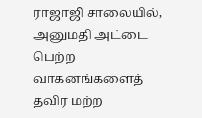ராஜாஜி சாலையில், அனுமதி அட்டை பெற்ற வாகனங்களைத் தவிர மற்ற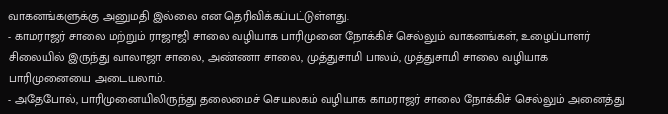வாகனங்களுக்கு அனுமதி இல்லை என தெரிவிக்கப்பட்டுள்ளது.
- காமராஜர் சாலை மற்றும் ராஜாஜி சாலை வழியாக பாரிமுனை நோக்கிச் செல்லும் வாகனங்கள், உழைப்பாளர் சிலையில் இருந்து வாலாஜா சாலை, அண்ணா சாலை, முத்துசாமி பாலம், முத்துசாமி சாலை வழியாக பாரிமுனையை அடையலாம்.
- அதேபோல், பாரிமுனையிலிருந்து தலைமைச் செயலகம் வழியாக காமராஜர் சாலை நோக்கிச் செல்லும் அனைத்து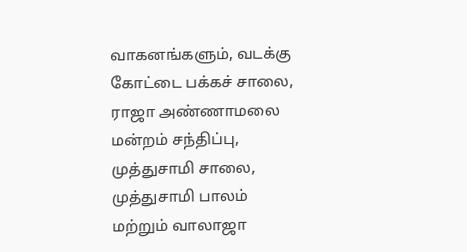வாகனங்களும், வடக்கு கோட்டை பக்கச் சாலை, ராஜா அண்ணாமலை மன்றம் சந்திப்பு, முத்துசாமி சாலை, முத்துசாமி பாலம் மற்றும் வாலாஜா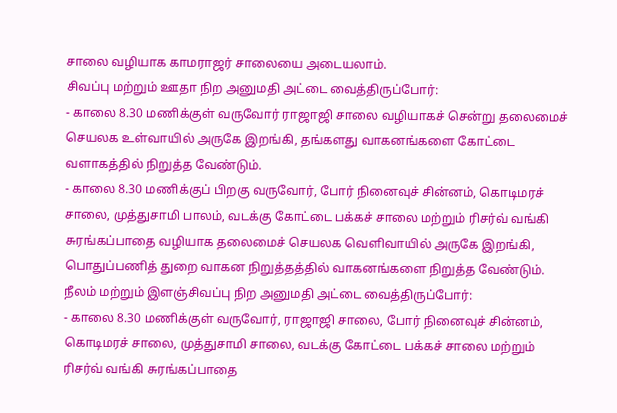சாலை வழியாக காமராஜர் சாலையை அடையலாம்.
சிவப்பு மற்றும் ஊதா நிற அனுமதி அட்டை வைத்திருப்போர்:
- காலை 8.30 மணிக்குள் வருவோர் ராஜாஜி சாலை வழியாகச் சென்று தலைமைச் செயலக உள்வாயில் அருகே இறங்கி, தங்களது வாகனங்களை கோட்டை வளாகத்தில் நிறுத்த வேண்டும்.
- காலை 8.30 மணிக்குப் பிறகு வருவோர், போர் நினைவுச் சின்னம், கொடிமரச் சாலை, முத்துசாமி பாலம், வடக்கு கோட்டை பக்கச் சாலை மற்றும் ரிசர்வ் வங்கி சுரங்கப்பாதை வழியாக தலைமைச் செயலக வெளிவாயில் அருகே இறங்கி, பொதுப்பணித் துறை வாகன நிறுத்தத்தில் வாகனங்களை நிறுத்த வேண்டும்.
நீலம் மற்றும் இளஞ்சிவப்பு நிற அனுமதி அட்டை வைத்திருப்போர்:
- காலை 8.30 மணிக்குள் வருவோர், ராஜாஜி சாலை, போர் நினைவுச் சின்னம், கொடிமரச் சாலை, முத்துசாமி சாலை, வடக்கு கோட்டை பக்கச் சாலை மற்றும் ரிசர்வ் வங்கி சுரங்கப்பாதை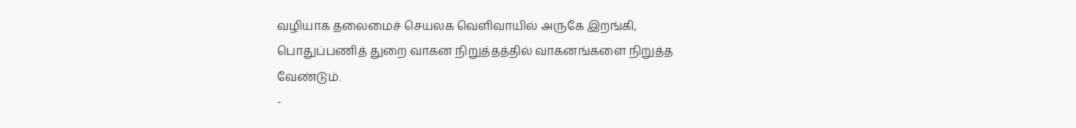வழியாக தலைமைச் செயலக வெளிவாயில் அருகே இறங்கி, பொதுப்பணித் துறை வாகன நிறுத்தத்தில் வாகனங்களை நிறுத்த வேண்டும்.
-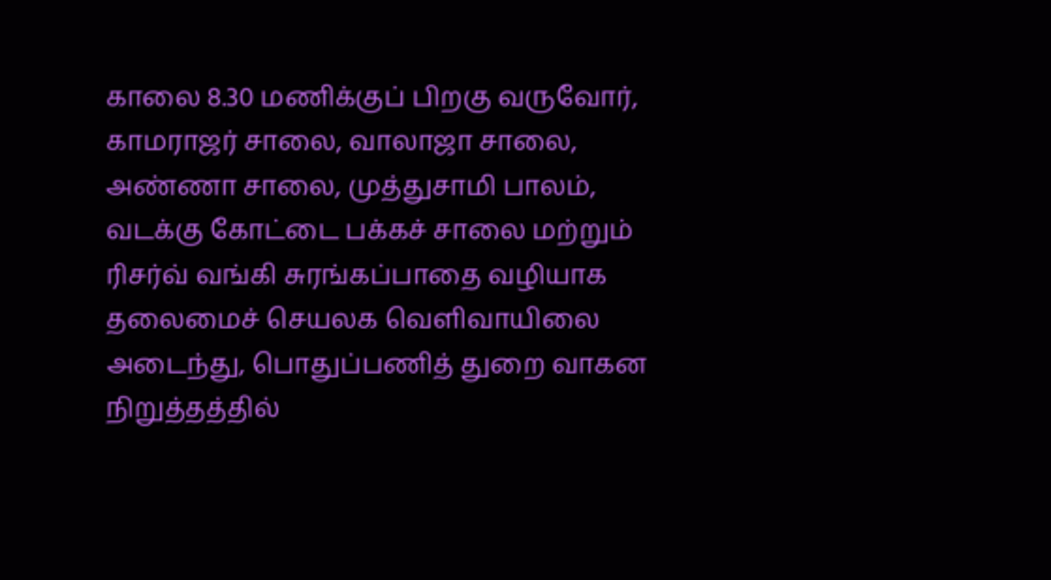காலை 8.30 மணிக்குப் பிறகு வருவோர், காமராஜர் சாலை, வாலாஜா சாலை, அண்ணா சாலை, முத்துசாமி பாலம், வடக்கு கோட்டை பக்கச் சாலை மற்றும் ரிசர்வ் வங்கி சுரங்கப்பாதை வழியாக தலைமைச் செயலக வெளிவாயிலை அடைந்து, பொதுப்பணித் துறை வாகன நிறுத்தத்தில்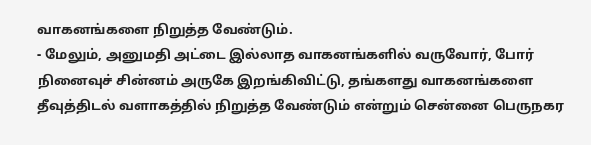வாகனங்களை நிறுத்த வேண்டும்.
- மேலும், அனுமதி அட்டை இல்லாத வாகனங்களில் வருவோர், போர் நினைவுச் சின்னம் அருகே இறங்கிவிட்டு, தங்களது வாகனங்களை தீவுத்திடல் வளாகத்தில் நிறுத்த வேண்டும் என்றும் சென்னை பெருநகர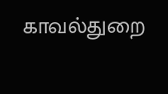காவல்துறை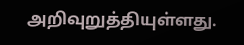அறிவுறுத்தியுள்ளது.